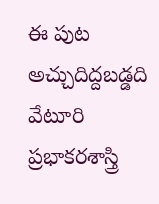ఈ పుట అచ్చుదిద్దబడ్డది
వేటూరి ప్రభాకరశాస్త్రి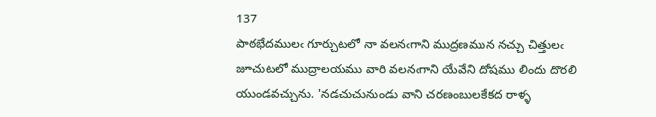137
పాఠభేదములఁ గూర్చుటలో నా వలనఁగాని ముద్రణమున నచ్చు చిత్తులఁ జూచుటలో ముద్రాలయము వారి వలనఁగాని యేవేని దోషము లిందు దొరలి యుండవచ్చును. 'నడచుచునుండు వాని చరణంబులకేకద రాళ్ళ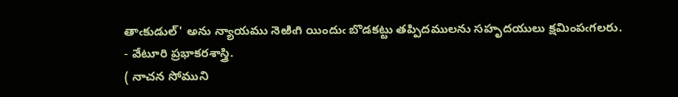తాఁకుడుల్' అను న్యాయము నెఱిఁగి యిందుఁ బొడకట్టు తప్పిదములను సహృదయులు క్షమింపఁగలరు.
- వేటూరి ప్రభాకరశాస్త్రి.
( నాచన సోముని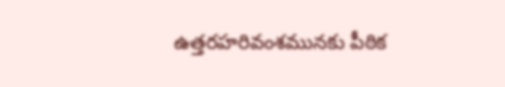ఉత్తరహరివంశమునకు పీఠిక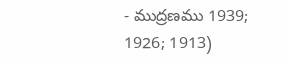- ముద్రణము 1939; 1926; 1913)